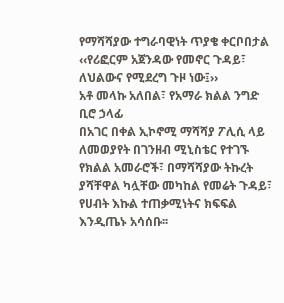የማሻሻያው ተግራባዊነት ጥያቄ ቀርቦበታል
‹‹የሪፎርም አጀንዳው የመኖር ጉዳይ፣ ለህልውና የሚደረግ ጉዞ ነው፤››
አቶ መላኩ አለበል፣ የአማራ ክልል ንግድ ቢሮ ኃላፊ
በአገር በቀል ኢኮኖሚ ማሻሻያ ፖሊሲ ላይ ለመወያየት በገንዘብ ሚኒስቴር የተገኙ የክልል አመራሮች፣ በማሻሻያው ትኩረት ያሻቸዋል ካሏቸው መካከል የመሬት ጉዳይ፣ የሀብት እኩል ተጠቃሚነትና ክፍፍል እንዲጤኑ አሳሰቡ፡፡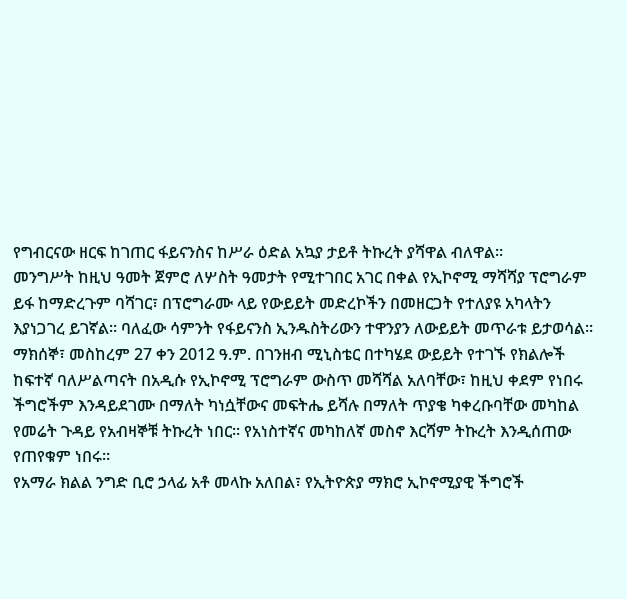የግብርናው ዘርፍ ከገጠር ፋይናንስና ከሥራ ዕድል አኳያ ታይቶ ትኩረት ያሻዋል ብለዋል፡፡
መንግሥት ከዚህ ዓመት ጀምሮ ለሦስት ዓመታት የሚተገበር አገር በቀል የኢኮኖሚ ማሻሻያ ፕሮግራም ይፋ ከማድረጉም ባሻገር፣ በፕሮግራሙ ላይ የውይይት መድረኮችን በመዘርጋት የተለያዩ አካላትን እያነጋገረ ይገኛል፡፡ ባለፈው ሳምንት የፋይናንስ ኢንዱስትሪውን ተዋንያን ለውይይት መጥራቱ ይታወሳል፡፡
ማክሰኞ፣ መስከረም 27 ቀን 2012 ዓ.ም. በገንዘብ ሚኒስቴር በተካሄደ ውይይት የተገኙ የክልሎች ከፍተኛ ባለሥልጣናት በአዲሱ የኢኮኖሚ ፕሮግራም ውስጥ መሻሻል አለባቸው፣ ከዚህ ቀደም የነበሩ ችግሮችም እንዳይደገሙ በማለት ካነሷቸውና መፍትሔ ይሻሉ በማለት ጥያቄ ካቀረቡባቸው መካከል የመሬት ጉዳይ የአብዛኞቹ ትኩረት ነበር፡፡ የአነስተኛና መካከለኛ መስኖ እርሻም ትኩረት እንዲሰጠው የጠየቁም ነበሩ፡፡
የአማራ ክልል ንግድ ቢሮ ኃላፊ አቶ መላኩ አለበል፣ የኢትዮጵያ ማክሮ ኢኮኖሚያዊ ችግሮች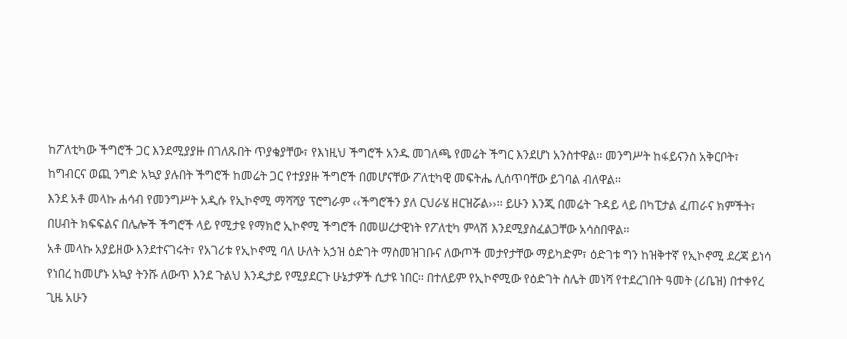ከፖለቲካው ችግሮች ጋር እንደሚያያዙ በገለጹበት ጥያቄያቸው፣ የእነዚህ ችግሮች አንዱ መገለጫ የመሬት ችግር እንደሆነ አንስተዋል፡፡ መንግሥት ከፋይናንስ አቅርቦት፣ ከግብርና ወጪ ንግድ አኳያ ያሉበት ችግሮች ከመሬት ጋር የተያያዙ ችግሮች በመሆናቸው ፖለቲካዊ መፍትሔ ሊሰጥባቸው ይገባል ብለዋል፡፡
እንደ አቶ መላኩ ሐሳብ የመንግሥት አዲሱ የኢኮኖሚ ማሻሻያ ፕሮግራም ‹‹ችግሮችን ያለ ርህራሄ ዘርዝሯል››፡፡ ይሁን እንጂ በመሬት ጉዳይ ላይ በካፒታል ፈጠራና ክምችት፣ በሀብት ክፍፍልና በሌሎች ችግሮች ላይ የሚታዩ የማክሮ ኢኮኖሚ ችግሮች በመሠረታዊነት የፖለቲካ ምላሽ እንደሚያስፈልጋቸው አሳስበዋል፡፡
አቶ መላኩ አያይዘው እንደተናገሩት፣ የአገሪቱ የኢኮኖሚ ባለ ሁለት አኃዝ ዕድገት ማስመዝገቡና ለውጦች መታየታቸው ማይካድም፣ ዕድገቱ ግን ከዝቅተኛ የኢኮኖሚ ደረጃ ይነሳ የነበረ ከመሆኑ አኳያ ትንሹ ለውጥ እንደ ጉልህ እንዲታይ የሚያደርጉ ሁኔታዎች ሲታዩ ነበር፡፡ በተለይም የኢኮኖሚው የዕድገት ስሌት መነሻ የተደረገበት ዓመት (ሪቤዝ) በተቀየረ ጊዜ አሁን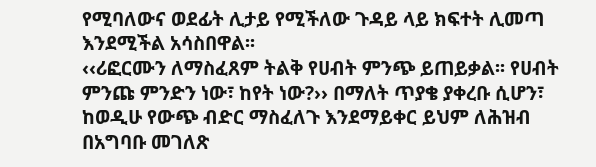የሚባለውና ወደፊት ሊታይ የሚችለው ጉዳይ ላይ ክፍተት ሊመጣ እንደሚችል አሳስበዋል፡፡
‹‹ሪፎርሙን ለማስፈጸም ትልቅ የሀብት ምንጭ ይጠይቃል፡፡ የሀብት ምንጩ ምንድን ነው፣ ከየት ነው?›› በማለት ጥያቄ ያቀረቡ ሲሆን፣ ከወዲሁ የውጭ ብድር ማስፈለጉ እንደማይቀር ይህም ለሕዝብ በአግባቡ መገለጽ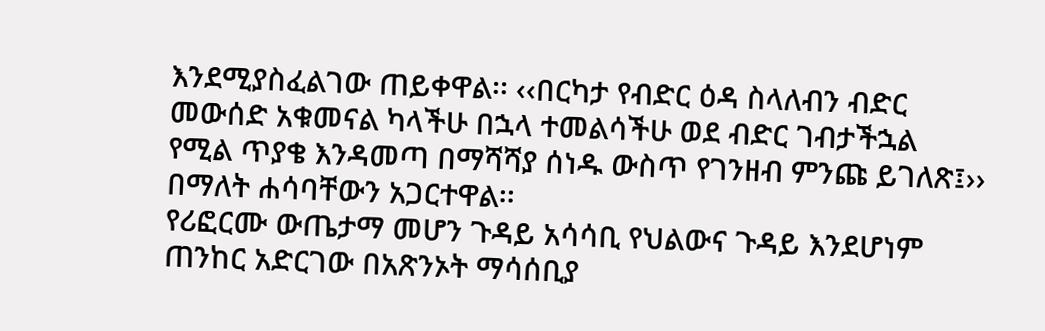እንደሚያስፈልገው ጠይቀዋል፡፡ ‹‹በርካታ የብድር ዕዳ ስላለብን ብድር መውሰድ አቁመናል ካላችሁ በኋላ ተመልሳችሁ ወደ ብድር ገብታችኋል የሚል ጥያቄ እንዳመጣ በማሻሻያ ሰነዱ ውስጥ የገንዘብ ምንጩ ይገለጽ፤›› በማለት ሐሳባቸውን አጋርተዋል፡፡
የሪፎርሙ ውጤታማ መሆን ጉዳይ አሳሳቢ የህልውና ጉዳይ እንደሆነም ጠንከር አድርገው በአጽንኦት ማሳሰቢያ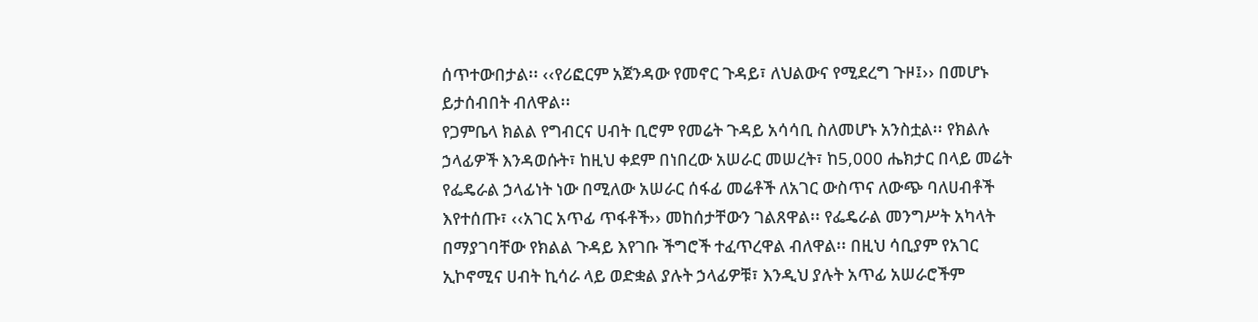ሰጥተውበታል፡፡ ‹‹የሪፎርም አጀንዳው የመኖር ጉዳይ፣ ለህልውና የሚደረግ ጉዞ፤›› በመሆኑ ይታሰብበት ብለዋል፡፡
የጋምቤላ ክልል የግብርና ሀብት ቢሮም የመሬት ጉዳይ አሳሳቢ ስለመሆኑ አንስቷል፡፡ የክልሉ ኃላፊዎች እንዳወሱት፣ ከዚህ ቀደም በነበረው አሠራር መሠረት፣ ከ5,000 ሔክታር በላይ መሬት የፌዴራል ኃላፊነት ነው በሚለው አሠራር ሰፋፊ መሬቶች ለአገር ውስጥና ለውጭ ባለሀብቶች እየተሰጡ፣ ‹‹አገር አጥፊ ጥፋቶች›› መከሰታቸውን ገልጸዋል፡፡ የፌዴራል መንግሥት አካላት በማያገባቸው የክልል ጉዳይ እየገቡ ችግሮች ተፈጥረዋል ብለዋል፡፡ በዚህ ሳቢያም የአገር ኢኮኖሚና ሀብት ኪሳራ ላይ ወድቋል ያሉት ኃላፊዎቹ፣ እንዲህ ያሉት አጥፊ አሠራሮችም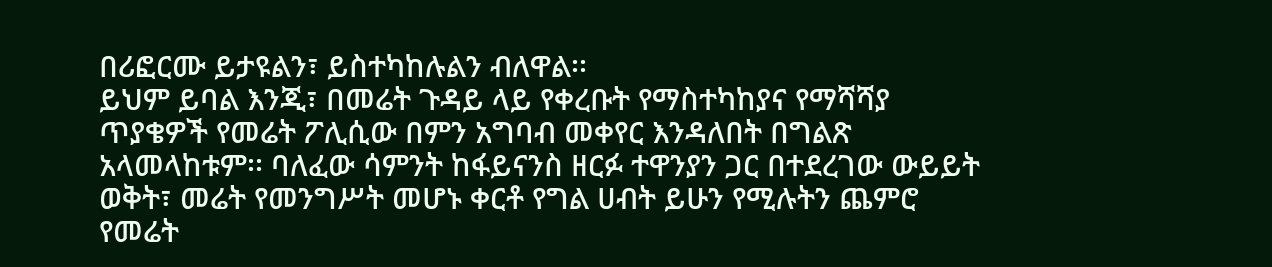በሪፎርሙ ይታዩልን፣ ይስተካከሉልን ብለዋል፡፡
ይህም ይባል እንጂ፣ በመሬት ጉዳይ ላይ የቀረቡት የማስተካከያና የማሻሻያ ጥያቄዎች የመሬት ፖሊሲው በምን አግባብ መቀየር እንዳለበት በግልጽ አላመላከቱም፡፡ ባለፈው ሳምንት ከፋይናንስ ዘርፉ ተዋንያን ጋር በተደረገው ውይይት ወቅት፣ መሬት የመንግሥት መሆኑ ቀርቶ የግል ሀብት ይሁን የሚሉትን ጨምሮ የመሬት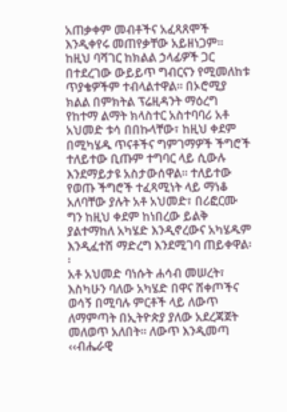አጠቃቀም መብቶችና አፈጻጸሞች እንዲቀየሩ መጠየቃቸው አይዘነጋም፡፡
ከዚህ ባሻገር ከክልል ኃላፊዎች ጋር በተደረገው ውይይጥ ግብርናን የሚመለከቱ ጥያቄዎችም ተብላልተዋል፡፡ በኦሮሚያ ክልል በምክትል ፕሬዚዳንት ማዕረግ የከተማ ልማት ክላስተር አስተባባሪ አቶ አህመድ ቱሳ በበኩላቸው፣ ከዚህ ቀደም በሚካሄዱ ጥናቶችና ግምገማዎች ችግሮች ተለይተው ቢጡም ተግባር ላይ ሲውሉ እንደማይታዩ አስታውሰዋል፡፡ ተለይተው የወጡ ችግሮች ተፈጻሚነት ላይ ማነቆ አለባቸው ያሉት አቶ አህመድ፣ በሪፎርሙ ግን ከዚህ ቀደም ከነበረው ይልቅ ያልተማከለ አካሄድ እንዲኖረውና አካሄዱም እንዲፈተሽ ማድረግ እንደሚገባ ጠይቀዋል፡፡
አቶ አህመድ ባነሱት ሐሳብ መሠረት፣ እስካሁን ባለው አካሄድ በዋና ሸቀጦችና ወሳኝ በሚባሉ ምርቶች ላይ ለውጥ ለማምጣት በኢትዮጵያ ያለው አደረጃጀት መለወጥ አለበት፡፡ ለውጥ እንዲመጣ ‹‹ብሔራዊ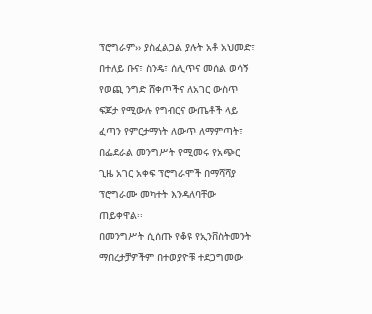ፕሮግራም›› ያስፈልጋል ያሉት አቶ አህመድ፣ በተለይ ቡና፣ ስንዴ፣ ሰሊጥና መሰል ወሳኝ የወጪ ንግድ ሸቀጦችና ለአገር ውስጥ ፍጆታ የሚውሉ የግብርና ውጤቶች ላይ ፈጣን የምርታማነት ለውጥ ለማምጣት፣ በፌደራል መንግሥት የሚመሩ የአጭር ጊዜ አገር አቀፍ ፕሮግራሞች በማሻሻያ ፕሮግራሙ መካተት እንዳለባቸው ጠይቀዋል፡፡
በመንግሥት ሲሰጡ የቆዩ የኢንቨስትመንት ማበረታቻዎችም በተወያዮቹ ተደጋግመው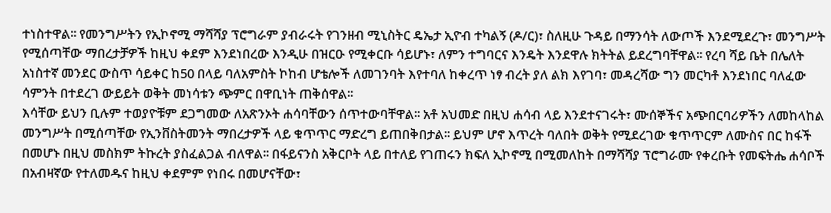ተነስተዋል፡፡ የመንግሥትን የኢኮኖሚ ማሻሻያ ፕሮግራም ያብራሩት የገንዘብ ሚኒስትር ዴኤታ ኢዮብ ተካልኝ (ዶ/ር)፣ ስለዚሁ ጉዳይ በማንሳት ለውጦች እንደሚደረጉ፣ መንግሥት የሚሰጣቸው ማበረታቻዎች ከዚህ ቀደም እንደነበረው እንዲሁ በዝርዑ የሚቀርቡ ሳይሆኑ፣ ለምን ተግባርና እንዴት እንደዋሉ ክትትል ይደረግባቸዋል፡፡ የረባ ሻይ ቤት በሌለት አነስተኛ መንደር ውስጥ ሳይቀር ከ50 በላይ ባለአምስት ኮከብ ሆቴሎች ለመገንባት እየተባለ ከቀረጥ ነፃ ብረት ያለ ልክ እየገባ፣ መዳረሻው ግን መርካቶ እንደነበር ባለፈው ሳምንት በተደረገ ውይይት ወቅት መነሳቱን ጭምር በዋቢነት ጠቅሰዋል፡፡
እሳቸው ይህን ቢሉም ተወያዮቹም ደጋግመው ለአጽንኦት ሐሳባቸውን ሰጥተውባቸዋል፡፡ አቶ አህመድ በዚህ ሐሳብ ላይ እንደተናገሩት፣ ሙሰኞችና አጭበርባሪዎችን ለመከላከል መንግሥት በሚሰጣቸው የኢንቨስትመንት ማበረታዎች ላይ ቁጥጥር ማድረግ ይጠበቅበታል፡፡ ይህም ሆኖ እጥረት ባለበት ወቅት የሚደረገው ቁጥጥርም ለሙስና በር ከፋች በመሆኑ በዚህ መስክም ትኩረት ያስፈልጋል ብለዋል፡፡ በፋይናንስ አቅርቦት ላይ በተለይ የገጠሩን ክፍለ ኢኮኖሚ በሚመለከት በማሻሻያ ፕሮግራሙ የቀረቡት የመፍትሔ ሐሳቦች በአብዛኛው የተለመዱና ከዚህ ቀደምም የነበሩ በመሆናቸው፣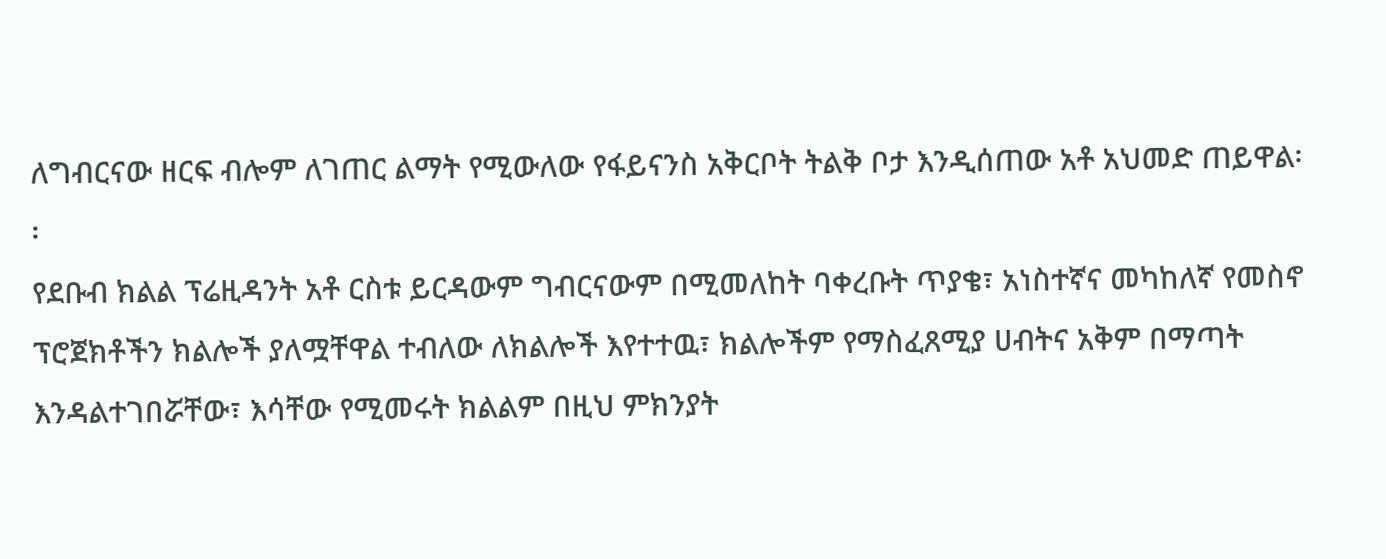ለግብርናው ዘርፍ ብሎም ለገጠር ልማት የሚውለው የፋይናንስ አቅርቦት ትልቅ ቦታ እንዲሰጠው አቶ አህመድ ጠይዋል፡፡
የደቡብ ክልል ፕሬዚዳንት አቶ ርስቱ ይርዳውም ግብርናውም በሚመለከት ባቀረቡት ጥያቄ፣ አነስተኛና መካከለኛ የመስኖ ፕሮጀክቶችን ክልሎች ያለሟቸዋል ተብለው ለክልሎች እየተተዉ፣ ክልሎችም የማስፈጸሚያ ሀብትና አቅም በማጣት እንዳልተገበሯቸው፣ እሳቸው የሚመሩት ክልልም በዚህ ምክንያት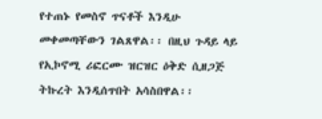የተጠኑ የመስኖ ጥናቶች እንዲሁ መቀመጣቸውን ገልጸዋል፡፡ በዚህ ጉዳይ ላይ የኢኮኖሚ ሪፎርሙ ዝርዝር ዕቅድ ሲዘጋጅ ትኩረት እንዲሰጥበት አሳስበዋል፡፡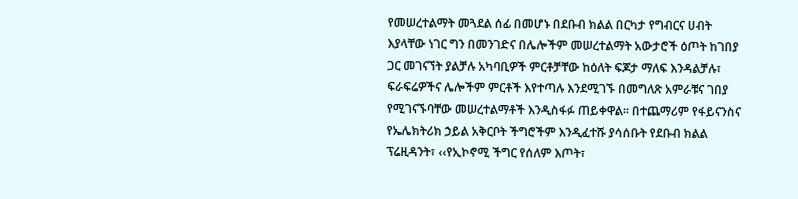የመሠረተልማት መጓደል ሰፊ በመሆኑ በደቡብ ክልል በርካታ የግብርና ሀብት እያላቸው ነገር ግን በመንገድና በሌሎችም መሠረተልማት አውታሮች ዕጦት ከገበያ ጋር መገናኘት ያልቻሉ አካባቢዎች ምርቶቻቸው ከዕለት ፍጆታ ማለፍ እንዳልቻሉ፣ ፍራፍሬዎችና ሌሎችም ምርቶች እየተጣሉ እንደሚገኙ በመግለጽ አምራቹና ገበያ የሚገናኙባቸው መሠረተልማቶች እንዲስፋፉ ጠይቀዋል፡፡ በተጨማሪም የፋይናንስና የኤሌክትሪክ ኃይል አቅርቦት ችግሮችም እንዲፈተሹ ያሳሰቡት የደቡብ ክልል ፕሬዚዳንት፣ ‹‹የኢኮኖሚ ችግር የሰለም እጦት፣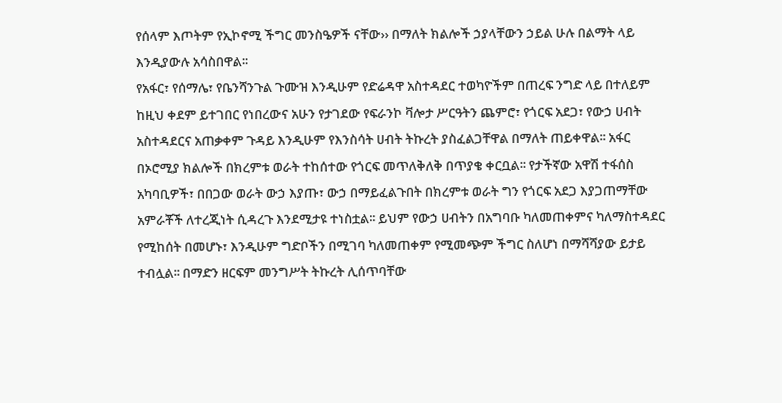የሰላም እጦትም የኢኮኖሚ ችግር መንስዔዎች ናቸው›› በማለት ክልሎች ኃያላቸውን ኃይል ሁሉ በልማት ላይ እንዲያውሉ አሳስበዋል፡፡
የአፋር፣ የሰማሌ፣ የቤንሻንጉል ጉሙዝ እንዲሁም የድሬዳዋ አስተዳደር ተወካዮችም በጠረፍ ንግድ ላይ በተለይም ከዚህ ቀደም ይተገበር የነበረውና አሁን የታገደው የፍራንኮ ቫሎታ ሥርዓትን ጨምሮ፣ የጎርፍ አደጋ፣ የውኃ ሀብት አስተዳደርና አጠቃቀም ጉዳይ እንዲሁም የእንስሳት ሀብት ትኩረት ያስፈልጋቸዋል በማለት ጠይቀዋል፡፡ አፋር በኦሮሚያ ክልሎች በክረምቱ ወራት ተከሰተው የጎርፍ መጥለቅለቅ በጥያቄ ቀርቧል፡፡ የታችኛው አዋሽ ተፋሰስ አካባቢዎች፣ በበጋው ወራት ውኃ እያጡ፣ ውኃ በማይፈልጉበት በክረምቱ ወራት ግን የጎርፍ አደጋ እያጋጠማቸው አምራቾች ለተረጂነት ሲዳረጉ እንደሚታዩ ተነስቷል፡፡ ይህም የውኃ ሀብትን በአግባቡ ካለመጠቀምና ካለማስተዳደር የሚከሰት በመሆኑ፣ እንዲሁም ግድቦችን በሚገባ ካለመጠቀም የሚመጭም ችግር ስለሆነ በማሻሻያው ይታይ ተብሏል፡፡ በማድን ዘርፍም መንግሥት ትኩረት ሊሰጥባቸው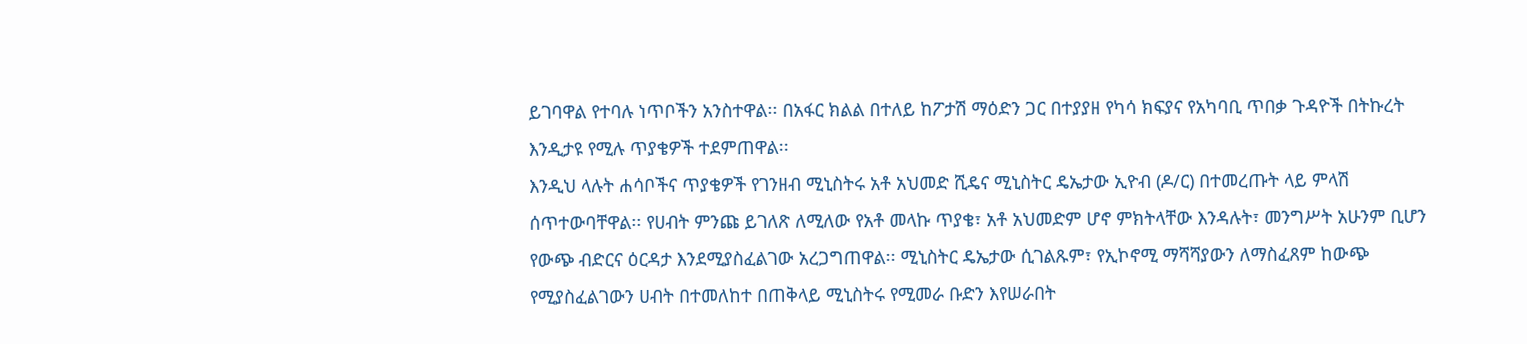ይገባዋል የተባሉ ነጥቦችን አንስተዋል፡፡ በአፋር ክልል በተለይ ከፖታሽ ማዕድን ጋር በተያያዘ የካሳ ክፍያና የአካባቢ ጥበቃ ጉዳዮች በትኩረት እንዲታዩ የሚሉ ጥያቄዎች ተደምጠዋል፡፡
እንዲህ ላሉት ሐሳቦችና ጥያቄዎች የገንዘብ ሚኒስትሩ አቶ አህመድ ሺዴና ሚኒስትር ዴኤታው ኢዮብ (ዶ/ር) በተመረጡት ላይ ምላሽ ሰጥተውባቸዋል፡፡ የሀብት ምንጩ ይገለጽ ለሚለው የአቶ መላኩ ጥያቄ፣ አቶ አህመድም ሆኖ ምክትላቸው እንዳሉት፣ መንግሥት አሁንም ቢሆን የውጭ ብድርና ዕርዳታ እንደሚያስፈልገው አረጋግጠዋል፡፡ ሚኒስትር ዴኤታው ሲገልጹም፣ የኢኮኖሚ ማሻሻያውን ለማስፈጸም ከውጭ የሚያስፈልገውን ሀብት በተመለከተ በጠቅላይ ሚኒስትሩ የሚመራ ቡድን እየሠራበት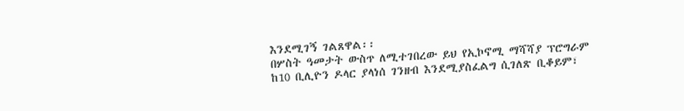እንደሚገኝ ገልጸዋል፡፡
በሦስት ዓመታት ውስጥ ለሚተገበረው ይህ የኢኮኖሚ ማሻሻያ ፕሮግራም ከ10 ቢሊዮን ዶላር ያላነሰ ገንዘብ እንደሚያስፈልግ ሲገለጽ ቢቆይም፣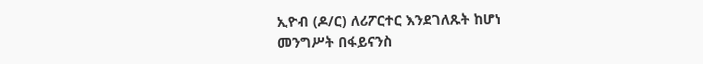ኢዮብ (ዶ/ር) ለሪፖርተር እንደገለጹት ከሆነ መንግሥት በፋይናንስ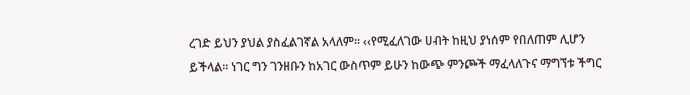ረገድ ይህን ያህል ያስፈልገኛል አላለም፡፡ ‹‹የሚፈለገው ሀብት ከዚህ ያነሰም የበለጠም ሊሆን ይችላል፡፡ ነገር ግን ገንዘቡን ከአገር ውስጥም ይሁን ከውጭ ምንጮች ማፈላለጉና ማግኘቱ ችግር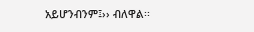አይሆንብንም፤›› ብለዋል፡፡